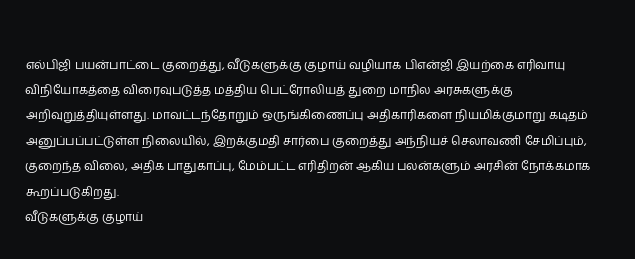எல்பிஜி பயன்பாட்டை குறைத்து, வீடுகளுக்கு குழாய் வழியாக பிஎன்ஜி இயற்கை எரிவாயு விநியோகத்தை விரைவுபடுத்த மத்திய பெட்ரோலியத் துறை மாநில அரசுகளுக்கு அறிவுறுத்தியுள்ளது. மாவட்டந்தோறும் ஒருங்கிணைப்பு அதிகாரிகளை நியமிக்குமாறு கடிதம் அனுப்பப்பட்டுள்ள நிலையில், இறக்குமதி சார்பை குறைத்து அந்நியச் செலாவணி சேமிப்பும், குறைந்த விலை, அதிக பாதுகாப்பு, மேம்பட்ட எரிதிறன் ஆகிய பலன்களும் அரசின் நோக்கமாக கூறப்படுகிறது.
வீடுகளுக்கு குழாய்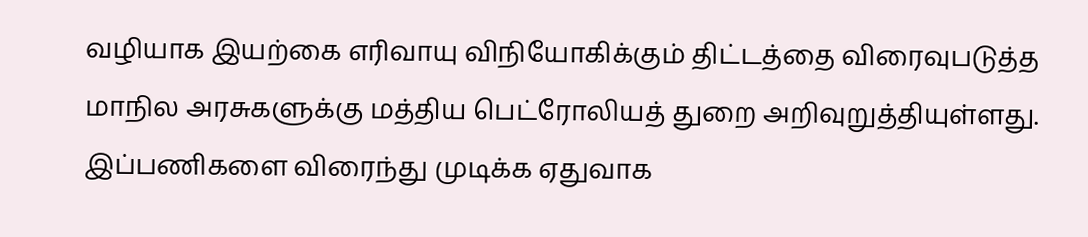வழியாக இயற்கை எரிவாயு விநியோகிக்கும் திட்டத்தை விரைவுபடுத்த மாநில அரசுகளுக்கு மத்திய பெட்ரோலியத் துறை அறிவுறுத்தியுள்ளது. இப்பணிகளை விரைந்து முடிக்க ஏதுவாக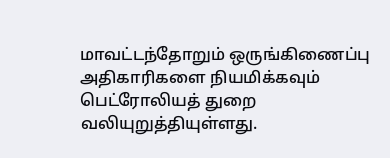மாவட்டந்தோறும் ஒருங்கிணைப்பு அதிகாரிகளை நியமிக்கவும் பெட்ரோலியத் துறை வலியுறுத்தியுள்ளது.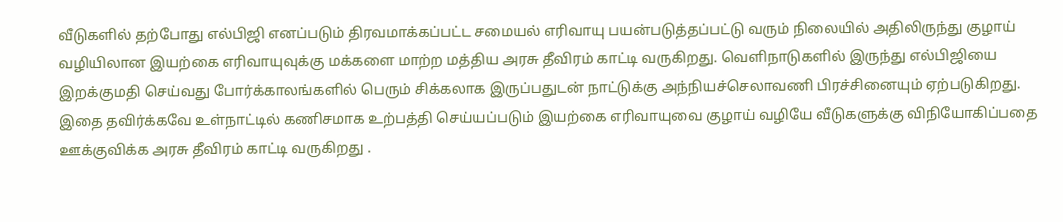வீடுகளில் தற்போது எல்பிஜி எனப்படும் திரவமாக்கப்பட்ட சமையல் எரிவாயு பயன்படுத்தப்பட்டு வரும் நிலையில் அதிலிருந்து குழாய் வழியிலான இயற்கை எரிவாயுவுக்கு மக்களை மாற்ற மத்திய அரசு தீவிரம் காட்டி வருகிறது. வெளிநாடுகளில் இருந்து எல்பிஜியை இறக்குமதி செய்வது போர்க்காலங்களில் பெரும் சிக்கலாக இருப்பதுடன் நாட்டுக்கு அந்நியச்செலாவணி பிரச்சினையும் ஏற்படுகிறது. இதை தவிர்க்கவே உள்நாட்டில் கணிசமாக உற்பத்தி செய்யப்படும் இயற்கை எரிவாயுவை குழாய் வழியே வீடுகளுக்கு விநியோகிப்பதை ஊக்குவிக்க அரசு தீவிரம் காட்டி வருகிறது .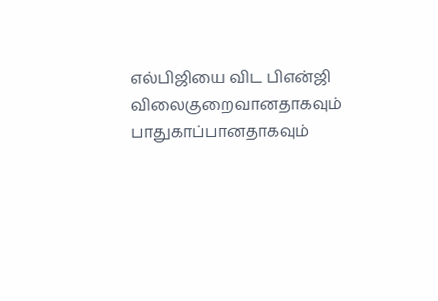எல்பிஜியை விட பிஎன்ஜி விலைகுறைவானதாகவும் பாதுகாப்பானதாகவும்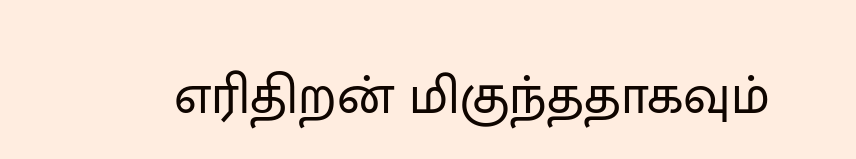எரிதிறன் மிகுந்ததாகவும்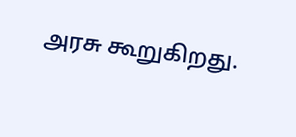அரசு கூறுகிறது.